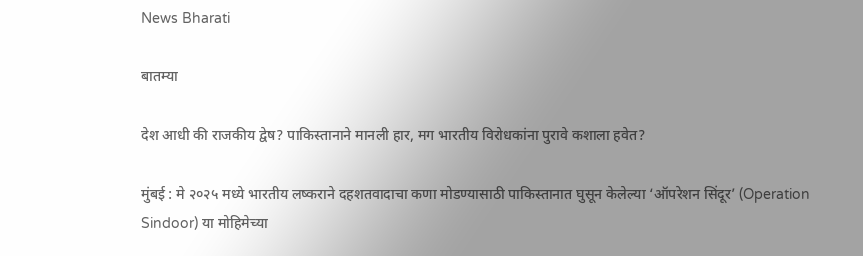News Bharati

बातम्या

देश आधी की राजकीय द्वेष? पाकिस्तानाने मानली हार, मग भारतीय विरोधकांना पुरावे कशाला हवेत?

मुंबई : मे २०२५ मध्ये भारतीय लष्कराने दहशतवादाचा कणा मोडण्यासाठी पाकिस्तानात घुसून केलेल्या ‘ऑपरेशन सिंदूर’ (Operation Sindoor) या मोहिमेच्या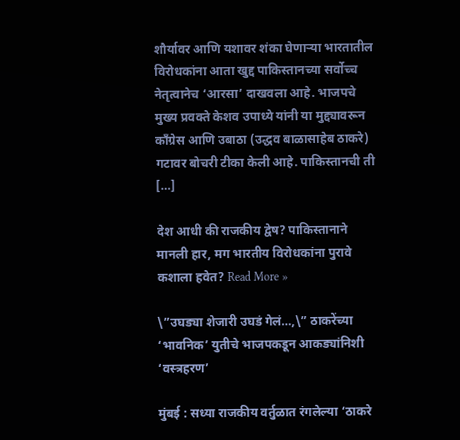शौर्यावर आणि यशावर शंका घेणाऱ्या भारतातील विरोधकांना आता खुद्द पाकिस्तानच्या सर्वोच्च नेतृत्वानेच ‘आरसा’ दाखवला आहे. भाजपचे मुख्य प्रवक्ते केशव उपाध्ये यांनी या मुद्द्यावरून काँग्रेस आणि उबाठा (उद्धव बाळासाहेब ठाकरे) गटावर बोचरी टीका केली आहे. पाकिस्तानची ती […]

देश आधी की राजकीय द्वेष? पाकिस्तानाने मानली हार, मग भारतीय विरोधकांना पुरावे कशाला हवेत? Read More »

\”उघड्या शेजारी उघडं गेलं…,\” ठाकरेंच्या ‘भावनिक’ युतीचे भाजपकडून आकड्यांनिशी ‘वस्त्रहरण’

मुंबई : सध्या राजकीय वर्तुळात रंगलेल्या ‘ठाकरे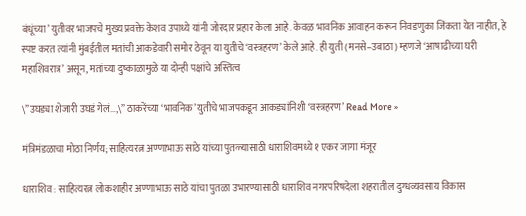बंधूंच्या’ युतीवर भाजपचे मुख्य प्रवक्ते केशव उपाध्ये यांनी जोरदार प्रहार केला आहे. केवळ भावनिक आवाहन करून निवडणुका जिंकता येत नाहीत, हे स्पष्ट करत त्यांनी मुंबईतील मतांची आकडेवारी समोर ठेवून या युतीचे ‘वस्त्रहरण’ केले आहे. ही युती (मनसे–उबाठा) म्हणजे ‘आषाढीच्या घरी महाशिवरात्र’ असून, मतांच्या दुष्काळामुळे या दोन्ही पक्षांचे अस्तित्व

\”उघड्या शेजारी उघडं गेलं…,\” ठाकरेंच्या ‘भावनिक’ युतीचे भाजपकडून आकड्यांनिशी ‘वस्त्रहरण’ Read More »

मंत्रिमंडळाचा मोठा निर्णय; साहित्यरत्न अण्णाभाऊ साठे यांच्या पुतळ्यासाठी धाराशिवमध्ये १ एकर जागा मंजूर

धाराशिव : साहित्यरत्न लोकशाहीर अण्णाभाऊ साठे यांचा पुतळा उभारण्यासाठी धाराशिव नगरपरिषदेला शहरातील दुग्धव्यवसाय विकास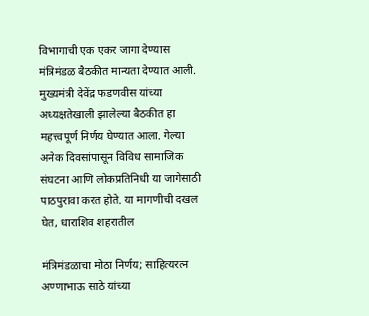विभागाची एक एकर जागा देण्यास मंत्रिमंडळ बैठकीत मान्यता देण्यात आली. मुख्यमंत्री देवेंद्र फडणवीस यांच्या अध्यक्षतेखाली झालेल्या बैठकीत हा महत्त्वपूर्ण निर्णय घेण्यात आला. गेल्या अनेक दिवसांपासून विविध सामाजिक संघटना आणि लोकप्रतिनिधी या जागेसाठी पाठपुरावा करत होते. या मागणीची दखल घेत, धाराशिव शहरातील

मंत्रिमंडळाचा मोठा निर्णय; साहित्यरत्न अण्णाभाऊ साठे यांच्या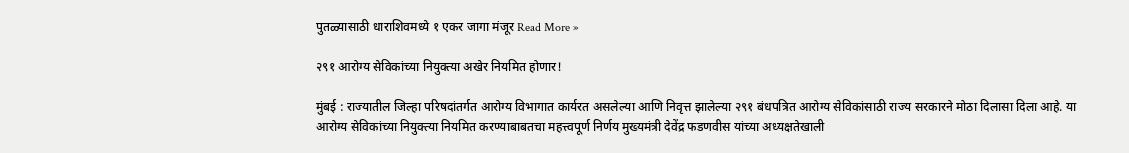पुतळ्यासाठी धाराशिवमध्ये १ एकर जागा मंजूर Read More »

२९१ आरोग्य सेविकांच्या नियुक्त्या अखेर नियमित होणार!

मुंबई : राज्यातील जिल्हा परिषदांतर्गत आरोग्य विभागात कार्यरत असलेल्या आणि निवृत्त झालेल्या २९१ बंधपत्रित आरोग्य सेविकांसाठी राज्य सरकारने मोठा दिलासा दिला आहे. या आरोग्य सेविकांच्या नियुक्त्या नियमित करण्याबाबतचा महत्त्वपूर्ण निर्णय मुख्यमंत्री देवेंद्र फडणवीस यांच्या अध्यक्षतेखाली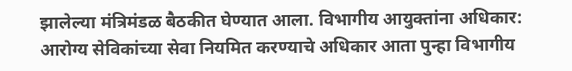झालेल्या मंत्रिमंडळ बैठकीत घेण्यात आला. विभागीय आयुक्तांना अधिकार: आरोग्य सेविकांच्या सेवा नियमित करण्याचे अधिकार आता पुन्हा विभागीय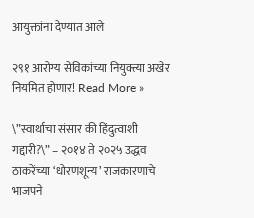आयुक्तांना देण्यात आले

२९१ आरोग्य सेविकांच्या नियुक्त्या अखेर नियमित होणार! Read More »

\”स्वार्थाचा संसार की हिंदुत्वाशी गद्दारी?\” – २०१४ ते २०२५ उद्धव ठाकरेंच्या ‘धोरणशून्य’ राजकारणाचे भाजपने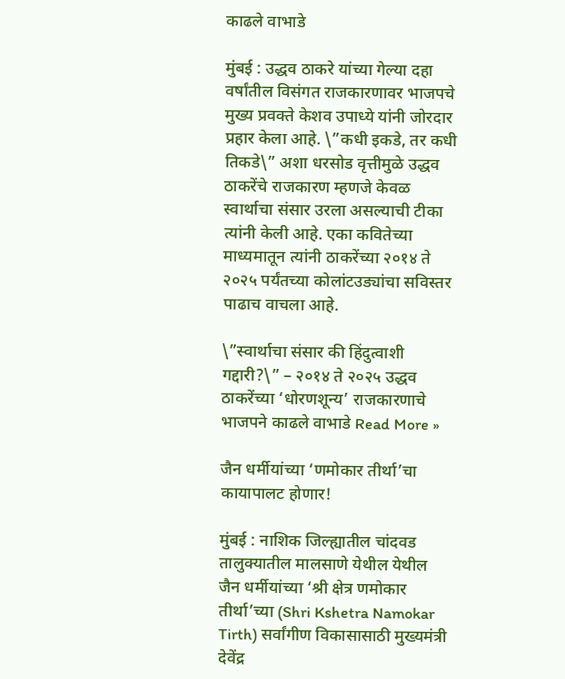काढले वाभाडे

मुंबई : उद्धव ठाकरे यांच्या गेल्या दहा वर्षांतील विसंगत राजकारणावर भाजपचे मुख्य प्रवक्ते केशव उपाध्ये यांनी जोरदार प्रहार केला आहे. \”कधी इकडे, तर कधी तिकडे\” अशा धरसोड वृत्तीमुळे उद्धव ठाकरेंचे राजकारण म्हणजे केवळ स्वार्थाचा संसार उरला असल्याची टीका त्यांनी केली आहे. एका कवितेच्या माध्यमातून त्यांनी ठाकरेंच्या २०१४ ते २०२५ पर्यंतच्या कोलांटउड्यांचा सविस्तर पाढाच वाचला आहे.

\”स्वार्थाचा संसार की हिंदुत्वाशी गद्दारी?\” – २०१४ ते २०२५ उद्धव ठाकरेंच्या ‘धोरणशून्य’ राजकारणाचे भाजपने काढले वाभाडे Read More »

जैन धर्मीयांच्या ‘णमोकार तीर्था’चा कायापालट होणार!

मुंबई : नाशिक जिल्ह्यातील चांदवड तालुक्यातील मालसाणे येथील येथील जैन धर्मीयांच्या ‘श्री क्षेत्र णमोकार तीर्था’च्या (Shri Kshetra Namokar Tirth) सर्वांगीण विकासासाठी मुख्यमंत्री देवेंद्र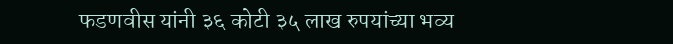फडणवीस यांनी ३६ कोटी ३५ लाख रुपयांच्या भव्य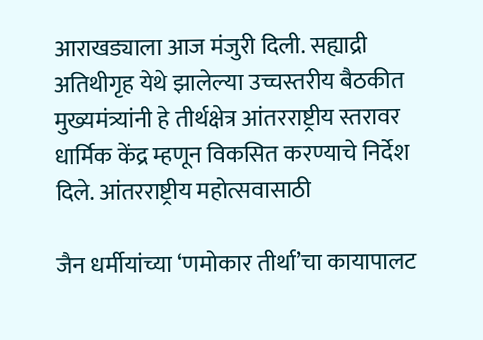आराखड्याला आज मंजुरी दिली. सह्याद्री अतिथीगृह येथे झालेल्या उच्चस्तरीय बैठकीत मुख्यमंत्र्यांनी हे तीर्थक्षेत्र आंतरराष्ट्रीय स्तरावर धार्मिक केंद्र म्हणून विकसित करण्याचे निर्देश दिले. आंतरराष्ट्रीय महोत्सवासाठी

जैन धर्मीयांच्या ‘णमोकार तीर्था’चा कायापालट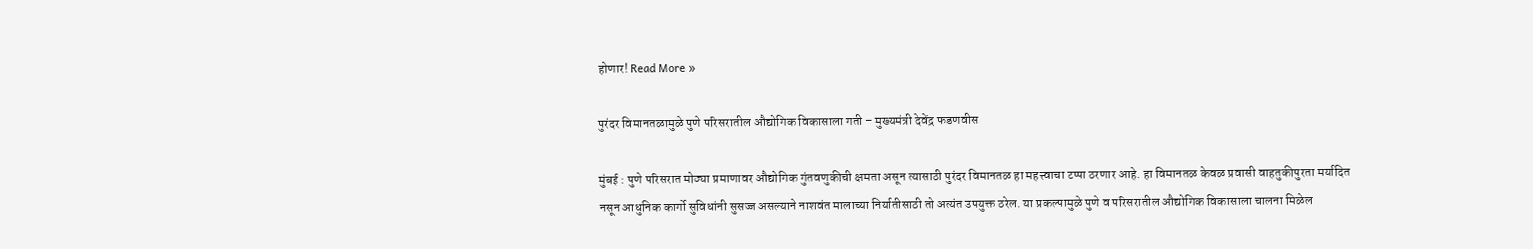होणार! Read More »

पुरंदर विमानतळामुळे पुणे परिसरातील औद्योगिक विकासाला गती – मुख्यमंत्री देवेंद्र फडणवीस

मुंबई : पुणे परिसरात मोठ्या प्रमाणावर औद्योगिक गुंतवणुकीची क्षमता असून त्यासाठी पुरंदर विमानतळ हा महत्त्वाचा टप्पा ठरणार आहे. हा विमानतळ केवळ प्रवासी वाहतुकीपुरता मर्यादित नसून आधुनिक कार्गो सुविधांनी सुसज्ज असल्याने नाशवंत मालाच्या निर्यातीसाठी तो अत्यंत उपयुक्त ठरेल. या प्रकल्पामुळे पुणे व परिसरातील औद्योगिक विकासाला चालना मिळेल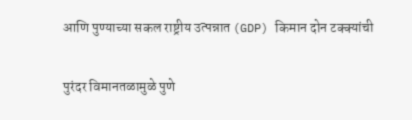आणि पुण्याच्या सकल राष्ट्रीय उत्पन्नात (GDP) किमान दोन टक्क्यांची

पुरंदर विमानतळामुळे पुणे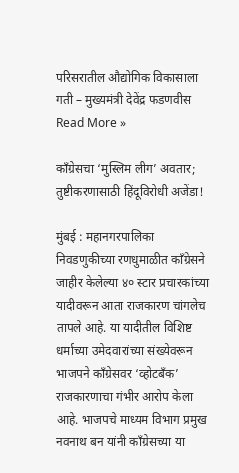परिसरातील औद्योगिक विकासाला गती – मुख्यमंत्री देवेंद्र फडणवीस Read More »

काँग्रेसचा ‘मुस्लिम लीग’ अवतार; तुष्टीकरणासाठी हिंदूविरोधी अजेंडा!

मुंबई : महानगरपालिका निवडणुकीच्या रणधुमाळीत काँग्रेसने जाहीर केलेल्या ४० स्टार प्रचारकांच्या यादीवरून आता राजकारण चांगलेच तापले आहे. या यादीतील विशिष्ट धर्माच्या उमेदवारांच्या संख्येवरून भाजपने काँग्रेसवर ‘व्होटबँक’ राजकारणाचा गंभीर आरोप केला आहे. भाजपचे माध्यम विभाग प्रमुख नवनाथ बन यांनी काँग्रेसच्या या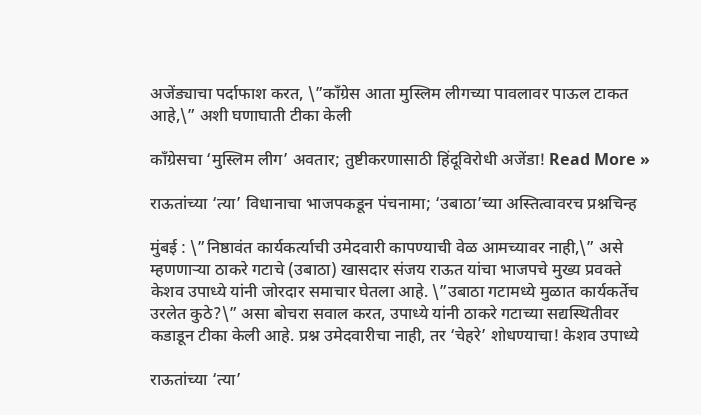अजेंड्याचा पर्दाफाश करत, \”काँग्रेस आता मुस्लिम लीगच्या पावलावर पाऊल टाकत आहे,\” अशी घणाघाती टीका केली

काँग्रेसचा ‘मुस्लिम लीग’ अवतार; तुष्टीकरणासाठी हिंदूविरोधी अजेंडा! Read More »

राऊतांच्या ‘त्या’ विधानाचा भाजपकडून पंचनामा; ‘उबाठा’च्या अस्तित्वावरच प्रश्नचिन्ह

मुंबई : \”निष्ठावंत कार्यकर्त्याची उमेदवारी कापण्याची वेळ आमच्यावर नाही,\” असे म्हणणाऱ्या ठाकरे गटाचे (उबाठा) खासदार संजय राऊत यांचा भाजपचे मुख्य प्रवक्ते केशव उपाध्ये यांनी जोरदार समाचार घेतला आहे. \”उबाठा गटामध्ये मुळात कार्यकर्तेच उरलेत कुठे?\” असा बोचरा सवाल करत, उपाध्ये यांनी ठाकरे गटाच्या सद्यस्थितीवर कडाडून टीका केली आहे. प्रश्न उमेदवारीचा नाही, तर ‘चेहरे’ शोधण्याचा! केशव उपाध्ये

राऊतांच्या ‘त्या’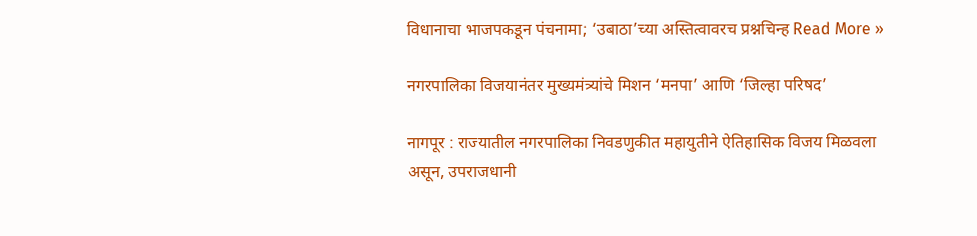विधानाचा भाजपकडून पंचनामा; ‘उबाठा’च्या अस्तित्वावरच प्रश्नचिन्ह Read More »

नगरपालिका विजयानंतर मुख्यमंत्र्यांचे मिशन ‘मनपा’ आणि ‘जिल्हा परिषद’

नागपूर : राज्यातील नगरपालिका निवडणुकीत महायुतीने ऐतिहासिक विजय मिळवला असून, उपराजधानी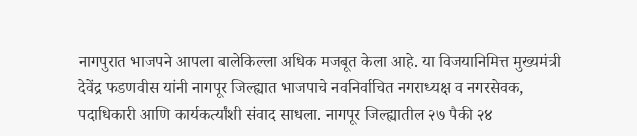नागपुरात भाजपने आपला बालेकिल्ला अधिक मजबूत केला आहे. या विजयानिमित्त मुख्यमंत्री देवेंद्र फडणवीस यांनी नागपूर जिल्ह्यात भाजपाचे नवनिर्वाचित नगराध्यक्ष व नगरसेवक, पदाधिकारी आणि कार्यकर्त्यांशी संवाद साधला. नागपूर जिल्ह्यातील २७ पैकी २४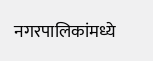नगरपालिकांमध्ये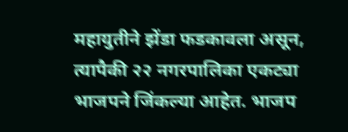महायुतीने झेंडा फडकावला असून, त्यापैकी २२ नगरपालिका एकट्या भाजपने जिंकल्या आहेत. भाजप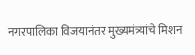नगरपालिका विजयानंतर मुख्यमंत्र्यांचे मिशन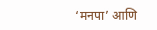‘मनपा’ आणि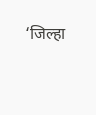‘जिल्हा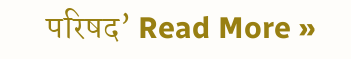परिषद’ Read More »